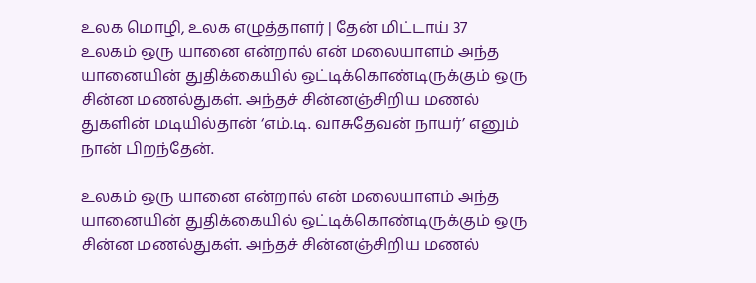உலக மொழி, உலக எழுத்தாளர் | தேன் மிட்டாய் 37
உலகம் ஒரு யானை என்றால் என் மலையாளம் அந்த யானையின் துதிக்கையில் ஒட்டிக்கொண்டிருக்கும் ஒரு சின்ன மணல்துகள். அந்தச் சின்னஞ்சிறிய மணல் துகளின் மடியில்தான் ‘எம்.டி. வாசுதேவன் நாயர்’ எனும் நான் பிறந்தேன்.

உலகம் ஒரு யானை என்றால் என் மலையாளம் அந்த யானையின் துதிக்கையில் ஒட்டிக்கொண்டிருக்கும் ஒரு சின்ன மணல்துகள். அந்தச் சின்னஞ்சிறிய மணல்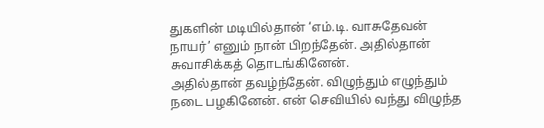துகளின் மடியில்தான் ‘எம்.டி. வாசுதேவன் நாயர்’ எனும் நான் பிறந்தேன். அதில்தான் சுவாசிக்கத் தொடங்கினேன்.
அதில்தான் தவழ்ந்தேன். விழுந்தும் எழுந்தும் நடை பழகினேன். என் செவியில் வந்து விழுந்த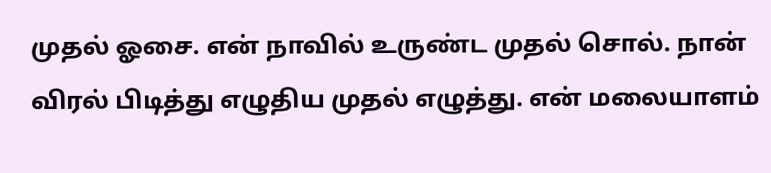முதல் ஓசை. என் நாவில் உருண்ட முதல் சொல். நான் விரல் பிடித்து எழுதிய முதல் எழுத்து. என் மலையாளம்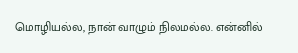மொழியல்ல, நான் வாழும் நிலமல்ல. என்னில்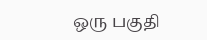ஒரு பகுதி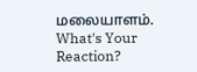மலையாளம்.
What's Your Reaction?